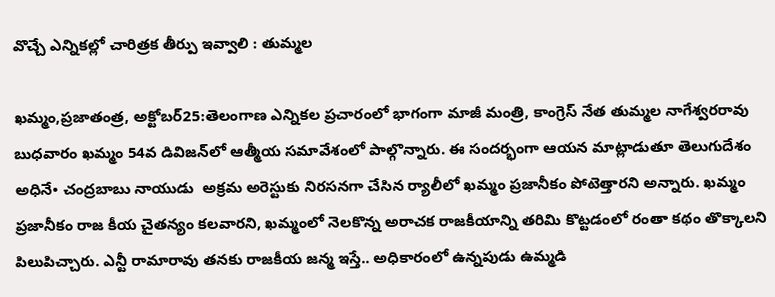వొచ్చే ఎన్నికల్లో చారిత్రక తీర్పు ఇవ్వాలి : తుమ్మల

ఖమ్మం,ప్రజాతంత్ర, అక్టోబర్‌25:తెలంగాణ ఎన్నికల ప్రచారంలో భాగంగా మాజీ మంత్రి, కాంగ్రెస్‌ ‌నేత తుమ్మల నాగేశ్వరరావు బుధవారం ఖమ్మం 54వ డివిజన్‌లో ఆత్మీయ సమావేశంలో పాల్గొన్నారు. ఈ సందర్భంగా ఆయన మాట్లాడుతూ తెలుగుదేశం అధినే• చంద్రబాబు నాయుడు  అక్రమ అరెస్టుకు నిరసనగా చేసిన ర్యాలీలో ఖమ్మం ప్రజానీకం పోటెత్తారని అన్నారు. ఖమ్మం ప్రజానీకం రాజ కీయ చైతన్యం కలవారని, ఖమ్మంలో నెలకొన్న అరాచక రాజకీయాన్ని తరిమి కొట్టడంలో రంతా కథం తొక్కాలని పిలుపిచ్చారు. ఎన్టీ రామారావు తనకు రాజకీయ జన్మ ఇస్తే.. అధికారంలో ఉన్నపుడు ఉమ్మడి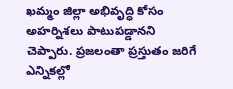ఖమ్మం జిల్లా అభివృద్ధి కోసం అహర్నిశలు పాటుపడ్డానని చెప్పారు. ప్రజలంతా ప్రస్తుతం జరిగే ఎన్నికల్లో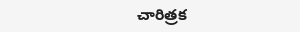చారిత్రక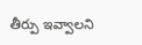తీర్పు ఇవ్వాలని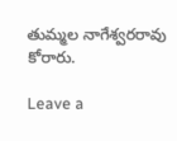తుమ్మల నాగేశ్వరరావు కోరారు.

Leave a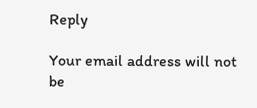Reply

Your email address will not be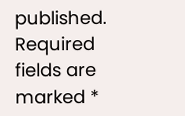published. Required fields are marked *